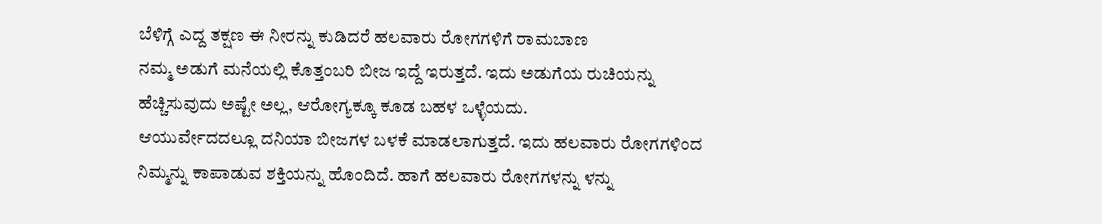ಬೆಳಿಗ್ಗೆ ಎದ್ದ ತಕ್ಷಣ ಈ ನೀರನ್ನು ಕುಡಿದರೆ ಹಲವಾರು ರೋಗಗಳಿಗೆ ರಾಮಬಾಣ
ನಮ್ಮ ಅಡುಗೆ ಮನೆಯಲ್ಲಿ ಕೊತ್ತಂಬರಿ ಬೀಜ ಇದ್ದೆ ಇರುತ್ತದೆ. ಇದು ಅಡುಗೆಯ ರುಚಿಯನ್ನು
ಹೆಚ್ಚಿಸುವುದು ಅಷ್ಟೇ ಅಲ್ಲ, ಆರೋಗ್ಯಕ್ಕೂ ಕೂಡ ಬಹಳ ಒಳ್ಳೆಯದು.
ಆಯುರ್ವೇದದಲ್ಲೂ ದನಿಯಾ ಬೀಜಗಳ ಬಳಕೆ ಮಾಡಲಾಗುತ್ತದೆ. ಇದು ಹಲವಾರು ರೋಗಗಳಿಂದ ನಿಮ್ಮನ್ನು ಕಾಪಾಡುವ ಶಕ್ತಿಯನ್ನು ಹೊಂದಿದೆ. ಹಾಗೆ ಹಲವಾರು ರೋಗಗಳನ್ನು ಳನ್ನು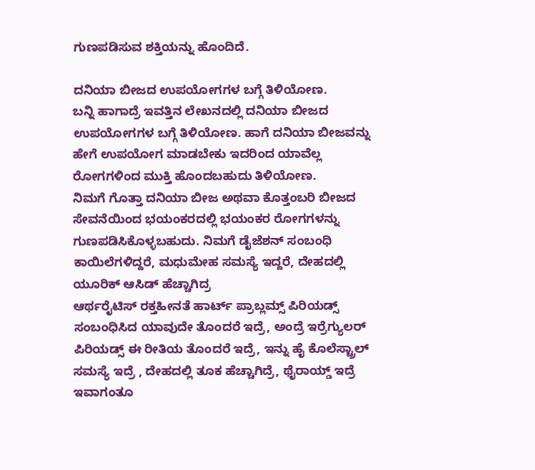ಗುಣಪಡಿಸುವ ಶಕ್ತಿಯನ್ನು ಹೊಂದಿದೆ.

ದನಿಯಾ ಬೀಜದ ಉಪಯೋಗಗಳ ಬಗ್ಗೆ ತಿಳಿಯೋಣ.
ಬನ್ನಿ ಹಾಗಾದ್ರೆ ಇವತ್ತಿನ ಲೇಖನದಲ್ಲಿ ದನಿಯಾ ಬೀಜದ ಉಪಯೋಗಗಳ ಬಗ್ಗೆ ತಿಳಿಯೋಣ. ಹಾಗೆ ದನಿಯಾ ಬೀಜವನ್ನು ಹೇಗೆ ಉಪಯೋಗ ಮಾಡಬೇಕು ಇದರಿಂದ ಯಾವೆಲ್ಲ ರೋಗಗಳಿಂದ ಮುಕ್ತಿ ಹೊಂದಬಹುದು ತಿಳಿಯೋಣ.
ನಿಮಗೆ ಗೊತ್ತಾ ದನಿಯಾ ಬೀಜ ಅಥವಾ ಕೊತ್ತಂಬರಿ ಬೀಜದ ಸೇವನೆಯಿಂದ ಭಯಂಕರದಲ್ಲಿ ಭಯಂಕರ ರೋಗಗಳನ್ನು ಗುಣಪಡಿಸಿಕೊಳ್ಳಬಹುದು. ನಿಮಗೆ ಡೈಜೆಶನ್ ಸಂಬಂಧಿ ಕಾಯಿಲೆಗಳಿದ್ದರೆ, ಮಧುಮೇಹ ಸಮಸ್ಯೆ ಇದ್ದರೆ, ದೇಹದಲ್ಲಿ ಯೂರಿಕ್ ಆಸಿಡ್ ಹೆಚ್ಚಾಗಿದ್ರ
ಆರ್ಥರೈಟಿಸ್ ರಕ್ತಹೀನತೆ ಹಾರ್ಟ್ ಪ್ರಾಬ್ಲಮ್ಸ್ ಪಿರಿಯಡ್ಸ್ ಸಂಬಂಧಿಸಿದ ಯಾವುದೇ ತೊಂದರೆ ಇದ್ರೆ, ಅಂದ್ರೆ ಇರ್ರೆಗ್ಯುಲರ್ ಪಿರಿಯಡ್ಸ್ ಈ ರೀತಿಯ ತೊಂದರೆ ಇದ್ರೆ, ಇನ್ನು ಹೈ ಕೊಲೆಸ್ಟ್ರಾಲ್ ಸಮಸ್ಯೆ ಇದ್ರೆ , ದೇಹದಲ್ಲಿ ತೂಕ ಹೆಚ್ಚಾಗಿದ್ರೆ, ಥೈರಾಯ್ಡ್ ಇದ್ರೆ ಇವಾಗಂತೂ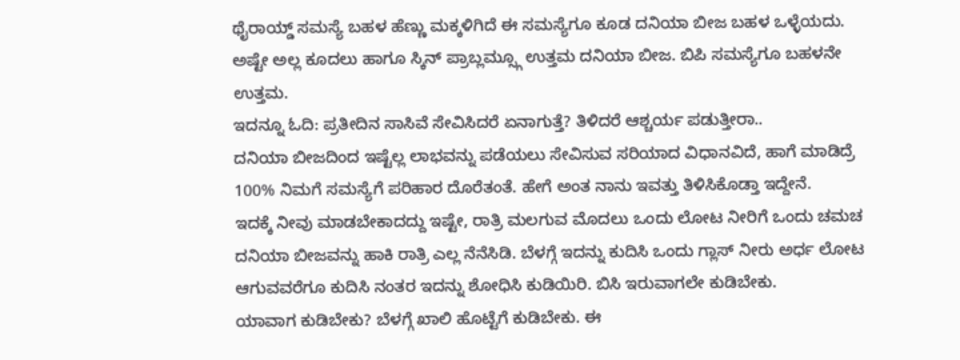ಥೈರಾಯ್ಡ್ ಸಮಸ್ಯೆ ಬಹಳ ಹೆಣ್ಣು ಮಕ್ಕಳಿಗಿದೆ ಈ ಸಮಸ್ಯೆಗೂ ಕೂಡ ದನಿಯಾ ಬೀಜ ಬಹಳ ಒಳ್ಳೆಯದು.
ಅಷ್ಟೇ ಅಲ್ಲ ಕೂದಲು ಹಾಗೂ ಸ್ಕಿನ್ ಪ್ರಾಬ್ಲಮ್ಸ್ಗೂ ಉತ್ತಮ ದನಿಯಾ ಬೀಜ. ಬಿಪಿ ಸಮಸ್ಯೆಗೂ ಬಹಳನೇ ಉತ್ತಮ.
ಇದನ್ನೂ ಓದಿ: ಪ್ರತೀದಿನ ಸಾಸಿವೆ ಸೇವಿಸಿದರೆ ಏನಾಗುತ್ತೆ? ತಿಳಿದರೆ ಆಶ್ಚರ್ಯ ಪಡುತ್ತೀರಾ..
ದನಿಯಾ ಬೀಜದಿಂದ ಇಷ್ಟೆಲ್ಲ ಲಾಭವನ್ನು ಪಡೆಯಲು ಸೇವಿಸುವ ಸರಿಯಾದ ವಿಧಾನವಿದೆ, ಹಾಗೆ ಮಾಡಿದ್ರೆ 100% ನಿಮಗೆ ಸಮಸ್ಯೆಗೆ ಪರಿಹಾರ ದೊರೆತಂತೆ. ಹೇಗೆ ಅಂತ ನಾನು ಇವತ್ತು ತಿಳಿಸಿಕೊಡ್ತಾ ಇದ್ದೇನೆ.
ಇದಕ್ಕೆ ನೀವು ಮಾಡಬೇಕಾದದ್ದು ಇಷ್ಟೇ, ರಾತ್ರಿ ಮಲಗುವ ಮೊದಲು ಒಂದು ಲೋಟ ನೀರಿಗೆ ಒಂದು ಚಮಚ ದನಿಯಾ ಬೀಜವನ್ನು ಹಾಕಿ ರಾತ್ರಿ ಎಲ್ಲ ನೆನೆಸಿಡಿ. ಬೆಳಗ್ಗೆ ಇದನ್ನು ಕುದಿಸಿ ಒಂದು ಗ್ಲಾಸ್ ನೀರು ಅರ್ಧ ಲೋಟ ಆಗುವವರೆಗೂ ಕುದಿಸಿ ನಂತರ ಇದನ್ನು ಶೋಧಿಸಿ ಕುಡಿಯಿರಿ. ಬಿಸಿ ಇರುವಾಗಲೇ ಕುಡಿಬೇಕು.
ಯಾವಾಗ ಕುಡಿಬೇಕು? ಬೆಳಗ್ಗೆ ಖಾಲಿ ಹೊಟ್ಟೆಗೆ ಕುಡಿಬೇಕು. ಈ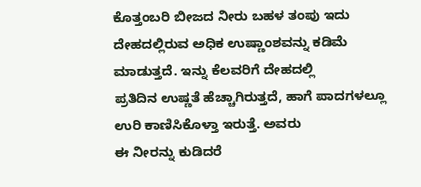ಕೊತ್ತಂಬರಿ ಬೀಜದ ನೀರು ಬಹಳ ತಂಪು ಇದು ದೇಹದಲ್ಲಿರುವ ಅಧಿಕ ಉಷ್ಣಾಂಶವನ್ನು ಕಡಿಮೆ ಮಾಡುತ್ತದೆ. ಇನ್ನು ಕೆಲವರಿಗೆ ದೇಹದಲ್ಲಿ
ಪ್ರತಿದಿನ ಉಷ್ಣತೆ ಹೆಚ್ಚಾಗಿರುತ್ತದೆ, ಹಾಗೆ ಪಾದಗಳಲ್ಲೂ ಉರಿ ಕಾಣಿಸಿಕೊಳ್ತಾ ಇರುತ್ತೆ. ಅವರು
ಈ ನೀರನ್ನು ಕುಡಿದರೆ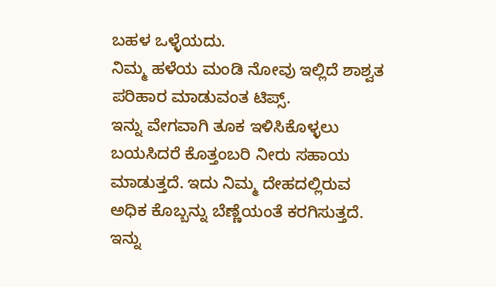ಬಹಳ ಒಳ್ಳೆಯದು.
ನಿಮ್ಮ ಹಳೆಯ ಮಂಡಿ ನೋವು ಇಲ್ಲಿದೆ ಶಾಶ್ವತ ಪರಿಹಾರ ಮಾಡುವಂತ ಟಿಪ್ಸ್.
ಇನ್ನು ವೇಗವಾಗಿ ತೂಕ ಇಳಿಸಿಕೊಳ್ಳಲು ಬಯಸಿದರೆ ಕೊತ್ತಂಬರಿ ನೀರು ಸಹಾಯ ಮಾಡುತ್ತದೆ. ಇದು ನಿಮ್ಮ ದೇಹದಲ್ಲಿರುವ ಅಧಿಕ ಕೊಬ್ಬನ್ನು ಬೆಣ್ಣೆಯಂತೆ ಕರಗಿಸುತ್ತದೆ. ಇನ್ನು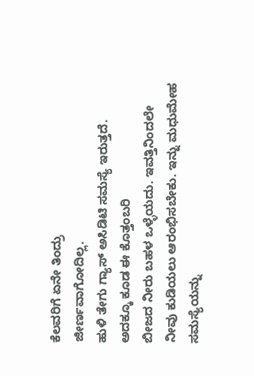ಕೆಲವರಿಗೆ ಏನೇ ತಿಂದ್ರು
ಜೀರ್ಣವಾಗೋದಿಲ್ಲ.
ಹುಳಿ ತೇಗು ಗ್ಯಾಸ್ ಅಸಿಡಿಟಿ ಸಮಸ್ಯೆ ಇರುತ್ತದೆ. ಅದಕ್ಕೂ ಕೂಡ ಈ ಕೊತ್ತಂಬರಿ
ಬೀಜದ ನೀರು ಬಹಳ ಒಳ್ಳೆಯದು. ಇವತ್ತಿನಿಂದಲೇ ನೀವು ಕುಡಿಯಲು ಆರಂಭಿಸಬೇಕು. ಇನ್ನು ಮಧುಮೇಹ ಸಮಸ್ಯೆಯನ್ನು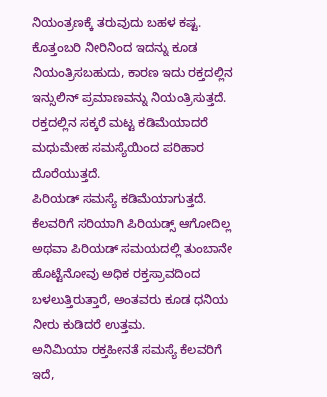ನಿಯಂತ್ರಣಕ್ಕೆ ತರುವುದು ಬಹಳ ಕಷ್ಟ.
ಕೊತ್ತಂಬರಿ ನೀರಿನಿಂದ ಇದನ್ನು ಕೂಡ ನಿಯಂತ್ರಿಸಬಹುದು, ಕಾರಣ ಇದು ರಕ್ತದಲ್ಲಿನ ಇನ್ಸುಲಿನ್ ಪ್ರಮಾಣವನ್ನು ನಿಯಂತ್ರಿಸುತ್ತದೆ.
ರಕ್ತದಲ್ಲಿನ ಸಕ್ಕರೆ ಮಟ್ಟ ಕಡಿಮೆಯಾದರೆ ಮಧುಮೇಹ ಸಮಸ್ಯೆಯಿಂದ ಪರಿಹಾರ ದೊರೆಯುತ್ತದೆ.
ಪಿರಿಯಡ್ ಸಮಸ್ಯೆ ಕಡಿಮೆಯಾಗುತ್ತದೆ. ಕೆಲವರಿಗೆ ಸರಿಯಾಗಿ ಪಿರಿಯಡ್ಸ್ ಆಗೋದಿಲ್ಲ ಅಥವಾ ಪಿರಿಯಡ್ ಸಮಯದಲ್ಲಿ ತುಂಬಾನೇ ಹೊಟ್ಟೆನೋವು ಅಧಿಕ ರಕ್ತಸ್ರಾವದಿಂದ ಬಳಲುತ್ತಿರುತ್ತಾರೆ, ಅಂತವರು ಕೂಡ ಧನಿಯ ನೀರು ಕುಡಿದರೆ ಉತ್ತಮ.
ಅನಿಮಿಯಾ ರಕ್ತಹೀನತೆ ಸಮಸ್ಯೆ ಕೆಲವರಿಗೆ ಇದೆ,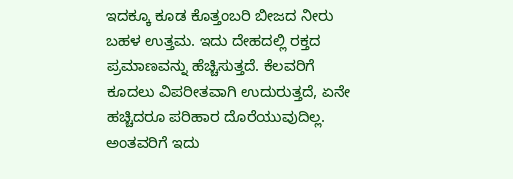ಇದಕ್ಕೂ ಕೂಡ ಕೊತ್ತಂಬರಿ ಬೀಜದ ನೀರು ಬಹಳ ಉತ್ತಮ. ಇದು ದೇಹದಲ್ಲಿ ರಕ್ತದ ಪ್ರಮಾಣವನ್ನು ಹೆಚ್ಚಿಸುತ್ತದೆ. ಕೆಲವರಿಗೆ ಕೂದಲು ವಿಪರೀತವಾಗಿ ಉದುರುತ್ತದೆ, ಏನೇ ಹಚ್ಚಿದರೂ ಪರಿಹಾರ ದೊರೆಯುವುದಿಲ್ಲ. ಅಂತವರಿಗೆ ಇದು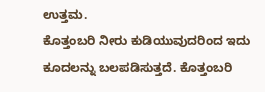ಉತ್ತಮ.
ಕೊತ್ತಂಬರಿ ನೀರು ಕುಡಿಯುವುದರಿಂದ ಇದು ಕೂದಲನ್ನು ಬಲಪಡಿಸುತ್ತದೆ. ಕೊತ್ತಂಬರಿ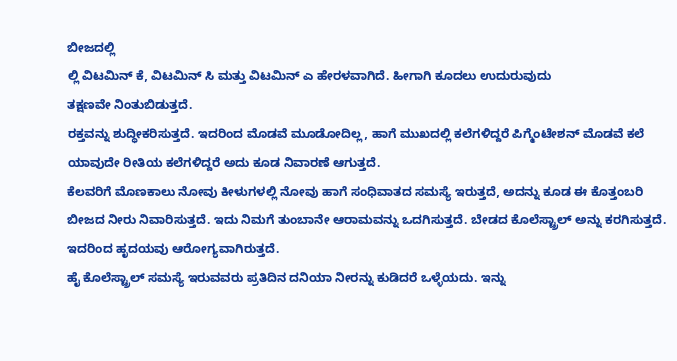ಬೀಜದಲ್ಲಿ
ಲ್ಲಿ ವಿಟಮಿನ್ ಕೆ, ವಿಟಮಿನ್ ಸಿ ಮತ್ತು ವಿಟಮಿನ್ ಎ ಹೇರಳವಾಗಿದೆ. ಹೀಗಾಗಿ ಕೂದಲು ಉದುರುವುದು
ತಕ್ಷಣವೇ ನಿಂತುಬಿಡುತ್ತದೆ.
ರಕ್ತವನ್ನು ಶುದ್ಧೀಕರಿಸುತ್ತದೆ. ಇದರಿಂದ ಮೊಡವೆ ಮೂಡೋದಿಲ್ಲ, ಹಾಗೆ ಮುಖದಲ್ಲಿ ಕಲೆಗಳಿದ್ದರೆ ಪಿಗ್ಮೆಂಟೇಶನ್ ಮೊಡವೆ ಕಲೆ ಯಾವುದೇ ರೀತಿಯ ಕಲೆಗಳಿದ್ದರೆ ಅದು ಕೂಡ ನಿವಾರಣೆ ಆಗುತ್ತದೆ.
ಕೆಲವರಿಗೆ ಮೊಣಕಾಲು ನೋವು ಕೀಳುಗಳಲ್ಲಿ ನೋವು ಹಾಗೆ ಸಂಧಿವಾತದ ಸಮಸ್ಯೆ ಇರುತ್ತದೆ, ಅದನ್ನು ಕೂಡ ಈ ಕೊತ್ತಂಬರಿ ಬೀಜದ ನೀರು ನಿವಾರಿಸುತ್ತದೆ. ಇದು ನಿಮಗೆ ತುಂಬಾನೇ ಆರಾಮವನ್ನು ಒದಗಿಸುತ್ತದೆ. ಬೇಡದ ಕೊಲೆಸ್ಟ್ರಾಲ್ ಅನ್ನು ಕರಗಿಸುತ್ತದೆ. ಇದರಿಂದ ಹೃದಯವು ಆರೋಗ್ಯವಾಗಿರುತ್ತದೆ.
ಹೈ ಕೊಲೆಸ್ಟ್ರಾಲ್ ಸಮಸ್ಯೆ ಇರುವವರು ಪ್ರತಿದಿನ ದನಿಯಾ ನೀರನ್ನು ಕುಡಿದರೆ ಒಳ್ಳೆಯದು. ಇನ್ನು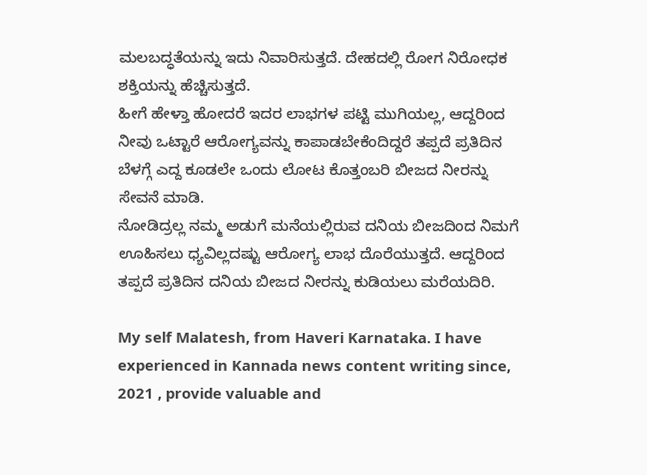ಮಲಬದ್ಧತೆಯನ್ನು ಇದು ನಿವಾರಿಸುತ್ತದೆ. ದೇಹದಲ್ಲಿ ರೋಗ ನಿರೋಧಕ ಶಕ್ತಿಯನ್ನು ಹೆಚ್ಚಿಸುತ್ತದೆ.
ಹೀಗೆ ಹೇಳ್ತಾ ಹೋದರೆ ಇದರ ಲಾಭಗಳ ಪಟ್ಟಿ ಮುಗಿಯಲ್ಲ, ಆದ್ದರಿಂದ ನೀವು ಒಟ್ಟಾರೆ ಆರೋಗ್ಯವನ್ನು ಕಾಪಾಡಬೇಕೆಂದಿದ್ದರೆ ತಪ್ಪದೆ ಪ್ರತಿದಿನ ಬೆಳಗ್ಗೆ ಎದ್ದ ಕೂಡಲೇ ಒಂದು ಲೋಟ ಕೊತ್ತಂಬರಿ ಬೀಜದ ನೀರನ್ನು ಸೇವನೆ ಮಾಡಿ.
ನೋಡಿದ್ರಲ್ಲ ನಮ್ಮ ಅಡುಗೆ ಮನೆಯಲ್ಲಿರುವ ದನಿಯ ಬೀಜದಿಂದ ನಿಮಗೆ ಊಹಿಸಲು ಧ್ಯವಿಲ್ಲದಷ್ಟು ಆರೋಗ್ಯ ಲಾಭ ದೊರೆಯುತ್ತದೆ. ಆದ್ದರಿಂದ ತಪ್ಪದೆ ಪ್ರತಿದಿನ ದನಿಯ ಬೀಜದ ನೀರನ್ನು ಕುಡಿಯಲು ಮರೆಯದಿರಿ.

My self Malatesh, from Haveri Karnataka. I have experienced in Kannada news content writing since, 2021 , provide valuable and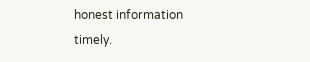honest information timely.